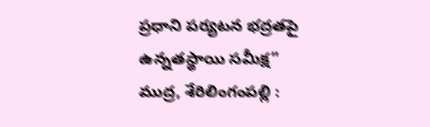ప్రధాని పర్యటన భద్రతపై ఉన్నతస్థాయి సమీక్ష”
ముద్ర, శేరిలింగంపల్లి :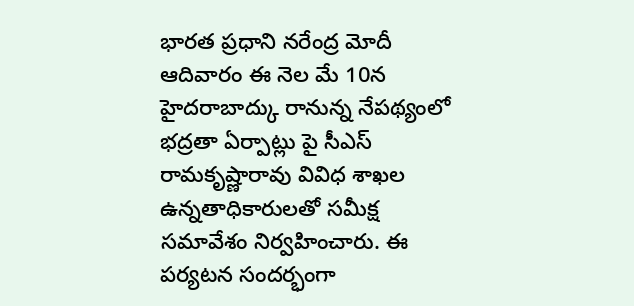భారత ప్రధాని నరేంద్ర మోదీ ఆదివారం ఈ నెల మే 10న హైదరాబాద్కు రానున్న నేపథ్యంలో భద్రతా ఏర్పాట్లు పై సీఎస్ రామకృష్ణారావు వివిధ శాఖల ఉన్నతాధికారులతో సమీక్ష సమావేశం నిర్వహించారు. ఈ పర్యటన సందర్భంగా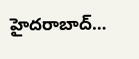హైదరాబాద్…